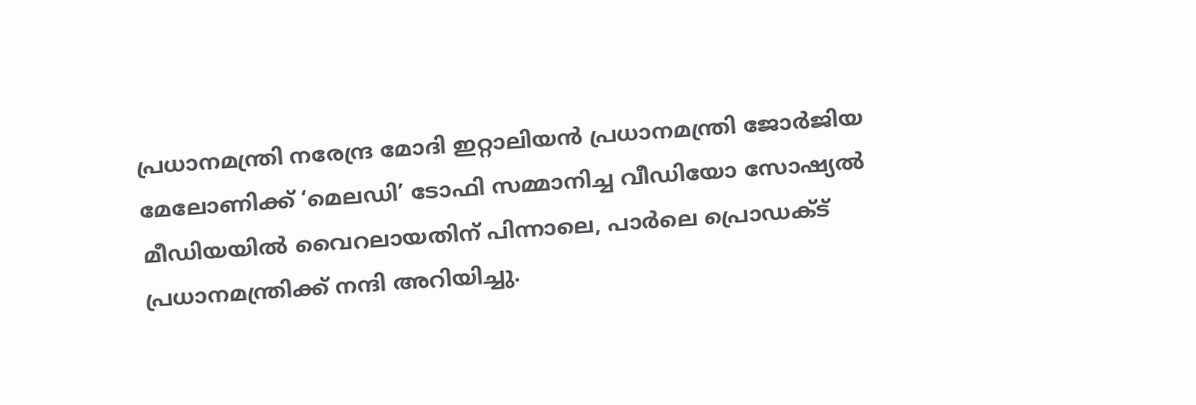പ്രധാനമന്ത്രി നരേന്ദ്ര മോദി ഇറ്റാലിയൻ പ്രധാനമന്ത്രി ജോർജിയ മേലോണിക്ക് ‘മെലഡി’ ടോഫി സമ്മാനിച്ച വീഡിയോ സോഷ്യൽ മീഡിയയിൽ വൈറലായതിന് പിന്നാലെ, പാർലെ പ്രൊഡക്ട് പ്രധാനമന്ത്രിക്ക് നന്ദി അറിയിച്ചു.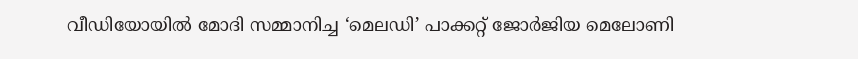വീഡിയോയിൽ മോദി സമ്മാനിച്ച ‘മെലഡി’ പാക്കറ്റ് ജോർജിയ മെലോണി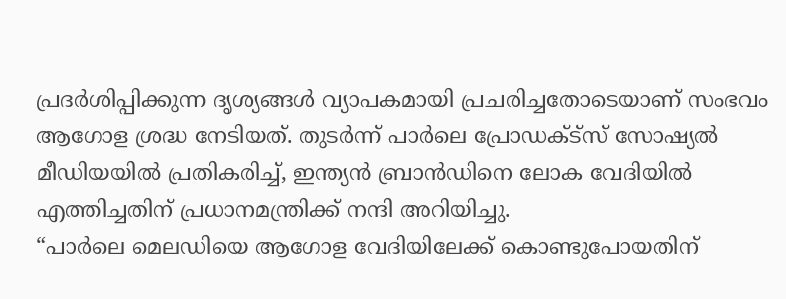പ്രദർശിപ്പിക്കുന്ന ദൃശ്യങ്ങൾ വ്യാപകമായി പ്രചരിച്ചതോടെയാണ് സംഭവം ആഗോള ശ്രദ്ധ നേടിയത്. തുടർന്ന് പാർലെ പ്രോഡക്ട്സ് സോഷ്യൽ മീഡിയയിൽ പ്രതികരിച്ച്, ഇന്ത്യൻ ബ്രാൻഡിനെ ലോക വേദിയിൽ എത്തിച്ചതിന് പ്രധാനമന്ത്രിക്ക് നന്ദി അറിയിച്ചു.
“പാർലെ മെലഡിയെ ആഗോള വേദിയിലേക്ക് കൊണ്ടുപോയതിന്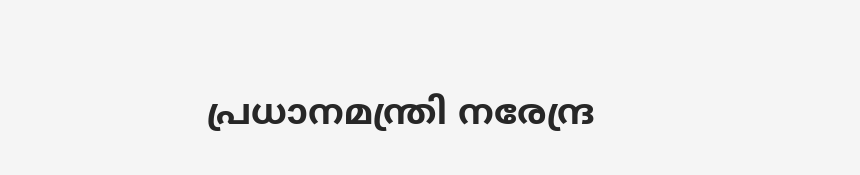പ്രധാനമന്ത്രി നരേന്ദ്ര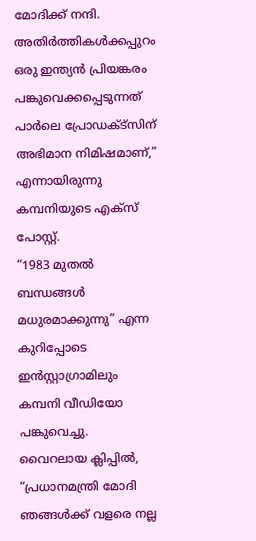മോദിക്ക് നന്ദി. അതിർത്തികൾക്കപ്പുറം ഒരു ഇന്ത്യൻ പ്രിയങ്കരം പങ്കുവെക്കപ്പെടുന്നത് പാർലെ പ്രോഡക്ട്സിന് അഭിമാന നിമിഷമാണ്,” എന്നായിരുന്നു കമ്പനിയുടെ എക്സ് പോസ്റ്റ്.
“1983 മുതൽ ബന്ധങ്ങൾ മധുരമാക്കുന്നു” എന്ന കുറിപ്പോടെ ഇൻസ്റ്റാഗ്രാമിലും കമ്പനി വീഡിയോ പങ്കുവെച്ചു.
വൈറലായ ക്ലിപ്പിൽ, “പ്രധാനമന്ത്രി മോദി ഞങ്ങൾക്ക് വളരെ നല്ല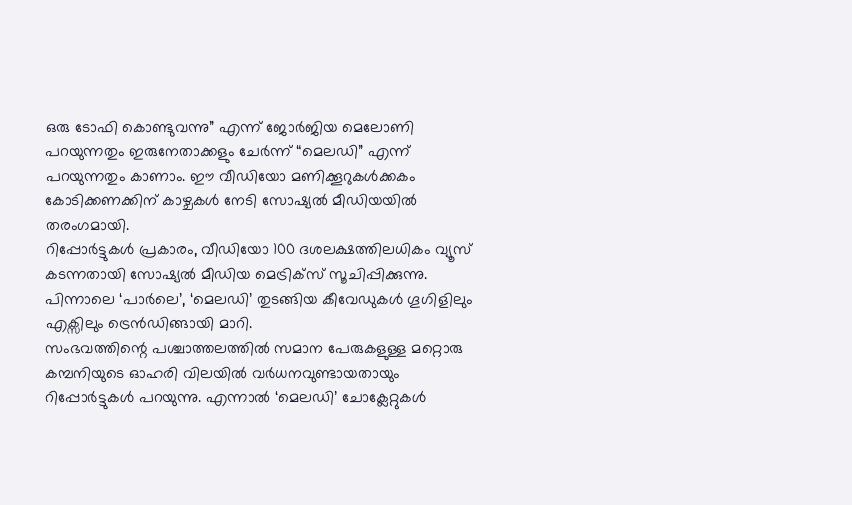ഒരു ടോഫി കൊണ്ടുവന്നു” എന്ന് ജോർജിയ മെലോണി പറയുന്നതും ഇരുനേതാക്കളും ചേർന്ന് “മെലഡി” എന്ന് പറയുന്നതും കാണാം. ഈ വീഡിയോ മണിക്കൂറുകൾക്കകം കോടിക്കണക്കിന് കാഴ്ചകൾ നേടി സോഷ്യൽ മീഡിയയിൽ തരംഗമായി.
റിപ്പോർട്ടുകൾ പ്രകാരം, വീഡിയോ 100 ദശലക്ഷത്തിലധികം വ്യൂസ് കടന്നതായി സോഷ്യൽ മീഡിയ മെട്രിക്സ് സൂചിപ്പിക്കുന്നു. പിന്നാലെ ‘പാർലെ’, ‘മെലഡി’ തുടങ്ങിയ കീവേഡുകൾ ഗൂഗിളിലും എക്സിലും ട്രെൻഡിങ്ങായി മാറി.
സംഭവത്തിന്റെ പശ്ചാത്തലത്തിൽ സമാന പേരുകളുള്ള മറ്റൊരു കമ്പനിയുടെ ഓഹരി വിലയിൽ വർധനവുണ്ടായതായും റിപ്പോർട്ടുകൾ പറയുന്നു. എന്നാൽ ‘മെലഡി’ ചോക്ലേറ്റുകൾ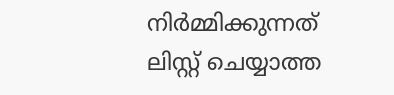നിർമ്മിക്കുന്നത് ലിസ്റ്റ് ചെയ്യാത്ത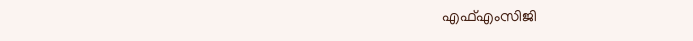എഫ്എംസിജി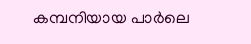കമ്പനിയായ പാർലെ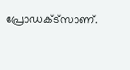പ്രോഡക്ട്സാണ്.